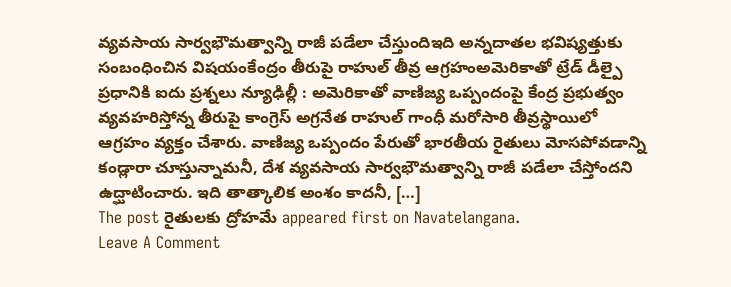వ్యవసాయ సార్వభౌమత్వాన్ని రాజీ పడేలా చేస్తుందిఇది అన్నదాతల భవిష్యత్తుకు సంబంధించిన విషయంకేంద్రం తీరుపై రాహుల్ తీవ్ర ఆగ్రహంఅమెరికాతో ట్రేడ్ డీల్పై ప్రధానికి ఐదు ప్రశ్నలు న్యూఢిల్లీ : అమెరికాతో వాణిజ్య ఒప్పందంపై కేంద్ర ప్రభుత్వం వ్యవహరిస్తోన్న తీరుపై కాంగ్రెస్ అగ్రనేత రాహుల్ గాంధీ మరోసారి తీవ్రస్థాయిలో ఆగ్రహం వ్యక్తం చేశారు. వాణిజ్య ఒప్పందం పేరుతో భారతీయ రైతులు మోసపోవడాన్ని కండ్లారా చూస్తున్నామనీ, దేశ వ్యవసాయ సార్వభౌమత్వాన్ని రాజీ పడేలా చేస్తోందని ఉద్ఘాటించారు. ఇది తాత్కాలిక అంశం కాదనీ, […]
The post రైతులకు ద్రోహమే appeared first on Navatelangana.
Leave A Comment